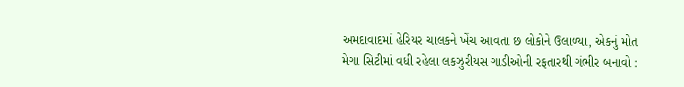અમદાવાદમાં હેરિયર ચાલકને ખેંચ આવતા છ લોકોને ઉલાળ્યા, એકનું મોત
મેગા સિટીમાં વધી રહેલા લકઝુરીયસ ગાડીઓની રફતારથી ગંભીર બનાવો :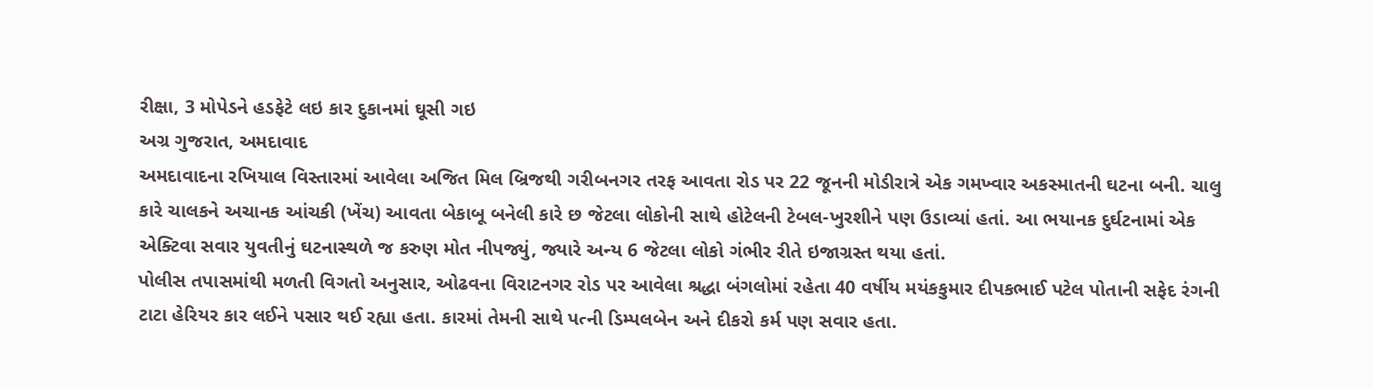રીક્ષા, 3 મોપેડને હડફેટે લઇ કાર દુકાનમાં ઘૂસી ગઇ
અગ્ર ગુજરાત, અમદાવાદ
અમદાવાદના રખિયાલ વિસ્તારમાં આવેલા અજિત મિલ બ્રિજથી ગરીબનગર તરફ આવતા રોડ પર 22 જૂનની મોડીરાત્રે એક ગમખ્વાર અકસ્માતની ઘટના બની. ચાલુ કારે ચાલકને અચાનક આંચકી (ખેંચ) આવતા બેકાબૂ બનેલી કારે છ જેટલા લોકોની સાથે હોટેલની ટેબલ-ખુરશીને પણ ઉડાવ્યાં હતાં. આ ભયાનક દુર્ઘટનામાં એક એક્ટિવા સવાર યુવતીનું ઘટનાસ્થળે જ કરુણ મોત નીપજ્યું, જ્યારે અન્ય 6 જેટલા લોકો ગંભીર રીતે ઇજાગ્રસ્ત થયા હતાં.
પોલીસ તપાસમાંથી મળતી વિગતો અનુસાર, ઓઢવના વિરાટનગર રોડ પર આવેલા શ્રદ્ધા બંગલોમાં રહેતા 40 વર્ષીય મયંકકુમાર દીપકભાઈ પટેલ પોતાની સફેદ રંગની ટાટા હેરિયર કાર લઈને પસાર થઈ રહ્યા હતા. કારમાં તેમની સાથે પત્ની ડિમ્પલબેન અને દીકરો કર્મ પણ સવાર હતા.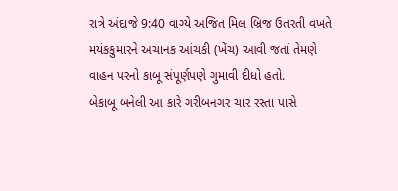રાત્રે અંદાજે 9:40 વાગ્યે અજિત મિલ બ્રિજ ઉતરતી વખતે મયંકકુમારને અચાનક આંચકી (ખેંચ) આવી જતાં તેમણે વાહન પરનો કાબૂ સંપૂર્ણપણે ગુમાવી દીધો હતો.
બેકાબૂ બનેલી આ કારે ગરીબનગર ચાર રસ્તા પાસે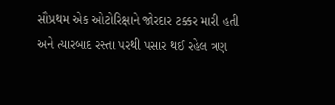સૌપ્રથમ એક ઓટોરિક્ષાને જોરદાર ટક્કર મારી હતી અને ત્યારબાદ રસ્તા પરથી પસાર થઈ રહેલ ત્રણ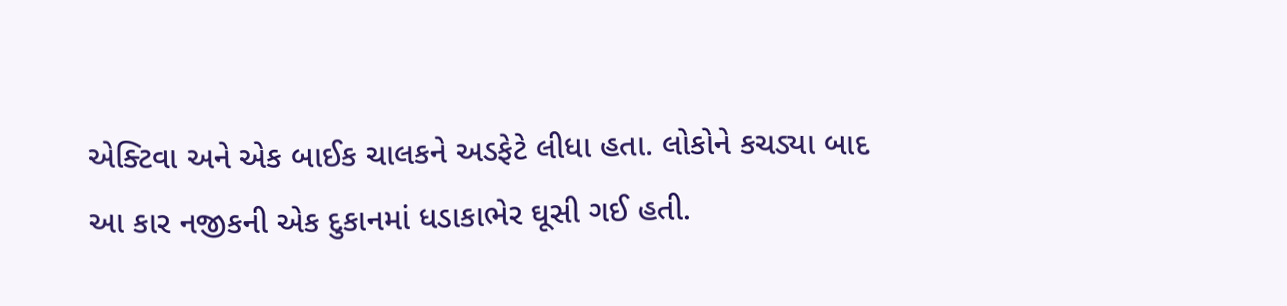એક્ટિવા અને એક બાઈક ચાલકને અડફેટે લીધા હતા. લોકોને કચડ્યા બાદ આ કાર નજીકની એક દુકાનમાં ધડાકાભેર ઘૂસી ગઈ હતી.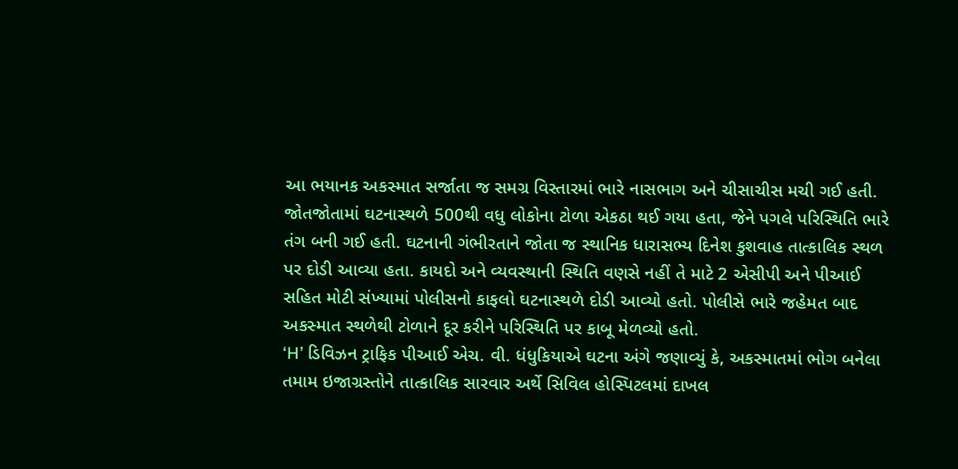આ ભયાનક અકસ્માત સર્જાતા જ સમગ્ર વિસ્તારમાં ભારે નાસભાગ અને ચીસાચીસ મચી ગઈ હતી. જોતજોતામાં ઘટનાસ્થળે 500થી વધુ લોકોના ટોળા એકઠા થઈ ગયા હતા, જેને પગલે પરિસ્થિતિ ભારે તંગ બની ગઈ હતી. ઘટનાની ગંભીરતાને જોતા જ સ્થાનિક ધારાસભ્ય દિનેશ કુશવાહ તાત્કાલિક સ્થળ પર દોડી આવ્યા હતા. કાયદો અને વ્યવસ્થાની સ્થિતિ વણસે નહીં તે માટે 2 એસીપી અને પીઆઈ સહિત મોટી સંખ્યામાં પોલીસનો કાફલો ઘટનાસ્થળે દોડી આવ્યો હતો. પોલીસે ભારે જહેમત બાદ અકસ્માત સ્થળેથી ટોળાને દૂર કરીને પરિસ્થિતિ પર કાબૂ મેળવ્યો હતો.
‘H’ ડિવિઝન ટ્રાફિક પીઆઈ એચ. વી. ધંધુકિયાએ ઘટના અંગે જણાવ્યું કે, અકસ્માતમાં ભોગ બનેલા તમામ ઇજાગ્રસ્તોને તાત્કાલિક સારવાર અર્થે સિવિલ હોસ્પિટલમાં દાખલ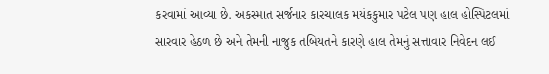કરવામાં આવ્યા છે. અકસ્માત સર્જનાર કારચાલક મયંકકુમાર પટેલ પણ હાલ હોસ્પિટલમાં સારવાર હેઠળ છે અને તેમની નાજુક તબિયતને કારણે હાલ તેમનું સત્તાવાર નિવેદન લઈ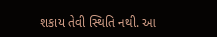શકાય તેવી સ્થિતિ નથી. આ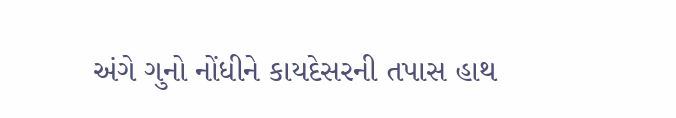અંગે ગુનો નોંધીને કાયદેસરની તપાસ હાથ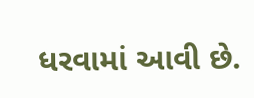ધરવામાં આવી છે.